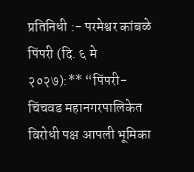प्रतिनिधी :- परमेश्वर कांबळे
पिंपरी (दि. ६ मे २०२७):** “पिंपरी-चिंचवड महानगरपालिकेत विरोधी पक्ष आपली भूमिका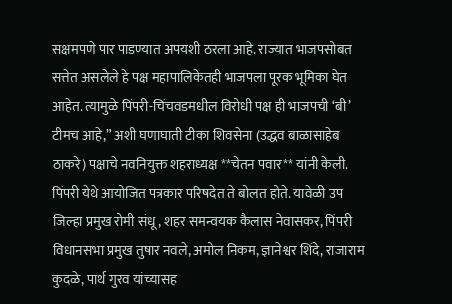सक्षमपणे पार पाडण्यात अपयशी ठरला आहे. राज्यात भाजपसोबत सत्तेत असलेले हे पक्ष महापालिकेतही भाजपला पूरक भूमिका घेत आहेत. त्यामुळे पिंपरी-चिंचवडमधील विरोधी पक्ष ही भाजपची ‘बी’ टीमच आहे,” अशी घणाघाती टीका शिवसेना (उद्धव बाळासाहेब ठाकरे) पक्षाचे नवनियुक्त शहराध्यक्ष **चेतन पवार** यांनी केली.
पिंपरी येथे आयोजित पत्रकार परिषदेत ते बोलत होते. यावेळी उप जिल्हा प्रमुख रोमी संधू, शहर समन्वयक कैलास नेवासकर, पिंपरी विधानसभा प्रमुख तुषार नवले, अमोल निकम, ज्ञानेश्वर शिंदे, राजाराम कुदळे, पार्थ गुरव यांच्यासह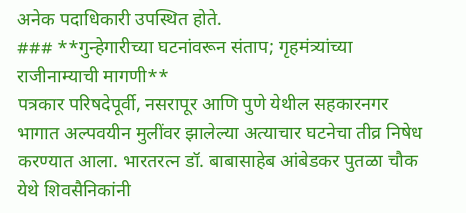अनेक पदाधिकारी उपस्थित होते.
### **गुन्हेगारीच्या घटनांवरून संताप; गृहमंत्र्यांच्या राजीनाम्याची मागणी**
पत्रकार परिषदेपूर्वी, नसरापूर आणि पुणे येथील सहकारनगर भागात अल्पवयीन मुलींवर झालेल्या अत्याचार घटनेचा तीव्र निषेध करण्यात आला. भारतरत्न डॉ. बाबासाहेब आंबेडकर पुतळा चौक येथे शिवसैनिकांनी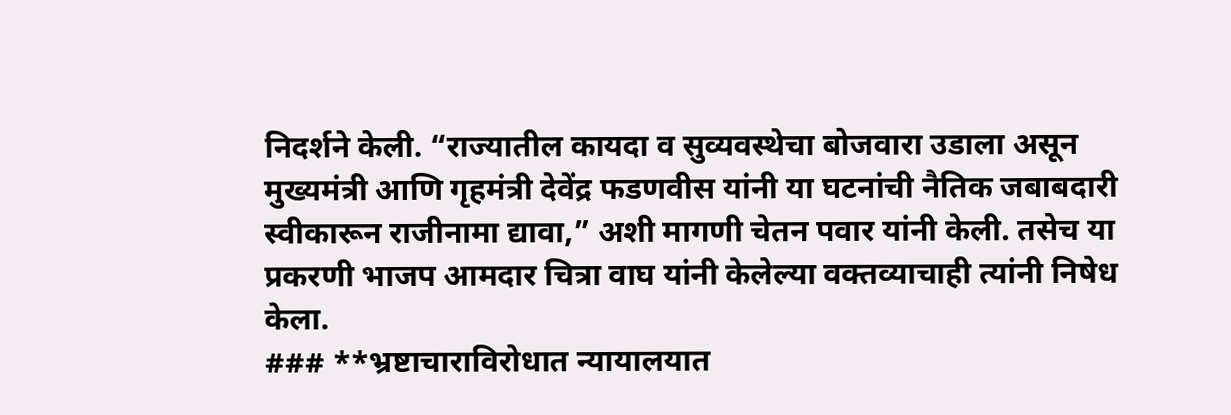निदर्शने केली. “राज्यातील कायदा व सुव्यवस्थेचा बोजवारा उडाला असून मुख्यमंत्री आणि गृहमंत्री देवेंद्र फडणवीस यांनी या घटनांची नैतिक जबाबदारी स्वीकारून राजीनामा द्यावा,” अशी मागणी चेतन पवार यांनी केली. तसेच या प्रकरणी भाजप आमदार चित्रा वाघ यांनी केलेल्या वक्तव्याचाही त्यांनी निषेध केला.
### **भ्रष्टाचाराविरोधात न्यायालयात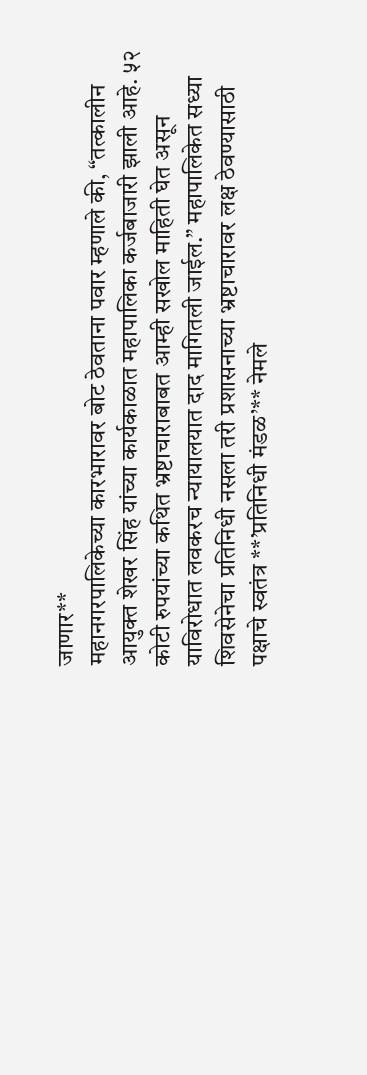जाणार**
महानगरपालिकेच्या कारभारावर बोट ठेवताना पवार म्हणाले की, “तत्कालीन आयुक्त शेखर सिंह यांच्या कार्यकाळात महापालिका कर्जबाजारी झाली आहे. ५२ कोटी रुपयांच्या कथित भ्रष्टाचाराबाबत आम्ही सखोल माहिती घेत असून याविरोधात लवकरच न्यायालयात दाद मागितली जाईल.” महापालिकेत सध्या शिवसेनेचा प्रतिनिधी नसला तरी प्रशासनाच्या भ्रष्टाचारावर लक्ष ठेवण्यासाठी पक्षाचे स्वतंत्र **’प्रतिनिधी मंडळ’** नेमले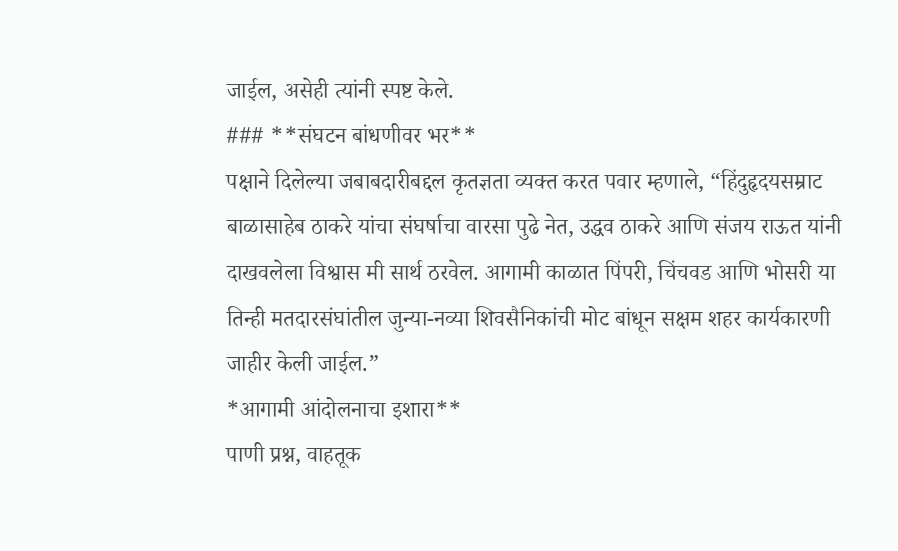जाईल, असेही त्यांनी स्पष्ट केले.
### **संघटन बांधणीवर भर**
पक्षाने दिलेल्या जबाबदारीबद्दल कृतज्ञता व्यक्त करत पवार म्हणाले, “हिंदुहृदयसम्राट बाळासाहेब ठाकरे यांचा संघर्षाचा वारसा पुढे नेत, उद्धव ठाकरे आणि संजय राऊत यांनी दाखवलेला विश्वास मी सार्थ ठरवेल. आगामी काळात पिंपरी, चिंचवड आणि भोसरी या तिन्ही मतदारसंघांतील जुन्या-नव्या शिवसैनिकांची मोट बांधून सक्षम शहर कार्यकारणी जाहीर केली जाईल.”
*आगामी आंदोलनाचा इशारा**
पाणी प्रश्न, वाहतूक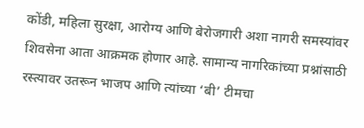कोंडी, महिला सुरक्षा, आरोग्य आणि बेरोजगारी अशा नागरी समस्यांवर शिवसेना आता आक्रमक होणार आहे. सामान्य नागरिकांच्या प्रश्नांसाठी रस्त्यावर उतरून भाजप आणि त्यांच्या ‘बी’ टीमचा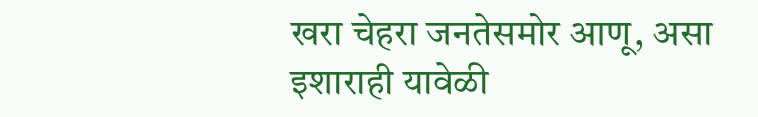खरा चेहरा जनतेसमोर आणू, असा इशाराही यावेळी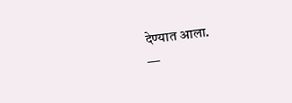देण्यात आला.
—